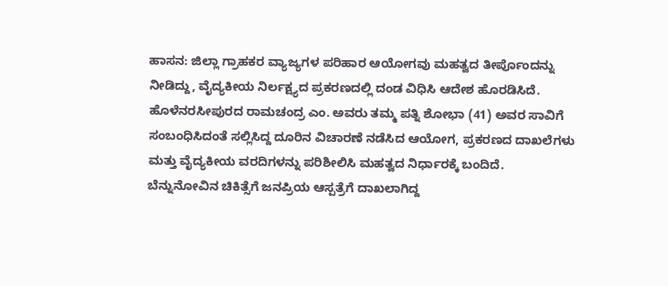ಹಾಸನ: ಜಿಲ್ಲಾ ಗ್ರಾಹಕರ ವ್ಯಾಜ್ಯಗಳ ಪರಿಹಾರ ಆಯೋಗವು ಮಹತ್ವದ ತೀರ್ಪೊಂದನ್ನು ನೀಡಿದ್ದು, ವೈದ್ಯಕೀಯ ನಿರ್ಲಕ್ಷ್ಯದ ಪ್ರಕರಣದಲ್ಲಿ ದಂಡ ವಿಧಿಸಿ ಆದೇಶ ಹೊರಡಿಸಿದೆ. ಹೊಳೆನರಸೀಪುರದ ರಾಮಚಂದ್ರ ಎಂ. ಅವರು ತಮ್ಮ ಪತ್ನಿ ಶೋಭಾ (41) ಅವರ ಸಾವಿಗೆ ಸಂಬಂಧಿಸಿದಂತೆ ಸಲ್ಲಿಸಿದ್ದ ದೂರಿನ ವಿಚಾರಣೆ ನಡೆಸಿದ ಆಯೋಗ, ಪ್ರಕರಣದ ದಾಖಲೆಗಳು ಮತ್ತು ವೈದ್ಯಕೀಯ ವರದಿಗಳನ್ನು ಪರಿಶೀಲಿಸಿ ಮಹತ್ವದ ನಿರ್ಧಾರಕ್ಕೆ ಬಂದಿದೆ.
ಬೆನ್ನುನೋವಿನ ಚಿಕಿತ್ಸೆಗೆ ಜನಪ್ರಿಯ ಆಸ್ಪತ್ರೆಗೆ ದಾಖಲಾಗಿದ್ದ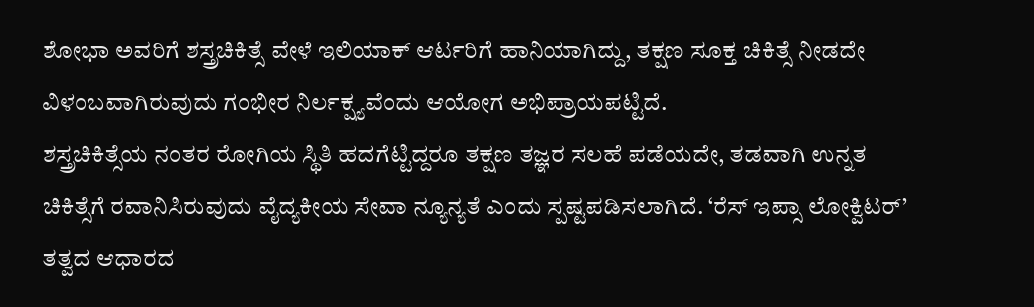ಶೋಭಾ ಅವರಿಗೆ ಶಸ್ತ್ರಚಿಕಿತ್ಸೆ ವೇಳೆ ಇಲಿಯಾಕ್ ಆರ್ಟರಿಗೆ ಹಾನಿಯಾಗಿದ್ದು, ತಕ್ಷಣ ಸೂಕ್ತ ಚಿಕಿತ್ಸೆ ನೀಡದೇ ವಿಳಂಬವಾಗಿರುವುದು ಗಂಭೀರ ನಿರ್ಲಕ್ಷ್ಯವೆಂದು ಆಯೋಗ ಅಭಿಪ್ರಾಯಪಟ್ಟಿದೆ.
ಶಸ್ತ್ರಚಿಕಿತ್ಸೆಯ ನಂತರ ರೋಗಿಯ ಸ್ಥಿತಿ ಹದಗೆಟ್ಟಿದ್ದರೂ ತಕ್ಷಣ ತಜ್ಞರ ಸಲಹೆ ಪಡೆಯದೇ, ತಡವಾಗಿ ಉನ್ನತ ಚಿಕಿತ್ಸೆಗೆ ರವಾನಿಸಿರುವುದು ವೈದ್ಯಕೀಯ ಸೇವಾ ನ್ಯೂನ್ಯತೆ ಎಂದು ಸ್ಪಷ್ಟಪಡಿಸಲಾಗಿದೆ. ‘ರೆಸ್ ಇಪ್ಸಾ ಲೋಕ್ವಿಟರ್’ ತತ್ವದ ಆಧಾರದ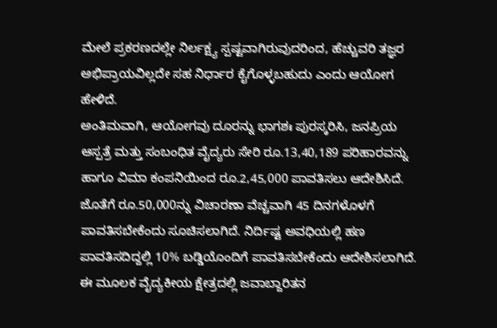ಮೇಲೆ ಪ್ರಕರಣದಲ್ಲೇ ನಿರ್ಲಕ್ಷ್ಯ ಸ್ಪಷ್ಟವಾಗಿರುವುದರಿಂದ, ಹೆಚ್ಚುವರಿ ತಜ್ಞರ ಅಭಿಪ್ರಾಯವಿಲ್ಲದೇ ಸಹ ನಿರ್ಧಾರ ಕೈಗೊಳ್ಳಬಹುದು ಎಂದು ಆಯೋಗ ಹೇಳಿದೆ.
ಅಂತಿಮವಾಗಿ, ಆಯೋಗವು ದೂರನ್ನು ಭಾಗಶಃ ಪುರಸ್ಕರಿಸಿ, ಜನಪ್ರಿಯ ಆಸ್ಪತ್ರೆ ಮತ್ತು ಸಂಬಂಧಿತ ವೈದ್ಯರು ಸೇರಿ ರೂ.13,40,189 ಪರಿಹಾರವನ್ನು ಹಾಗೂ ವಿಮಾ ಕಂಪನಿಯಿಂದ ರೂ.2,45,000 ಪಾವತಿಸಲು ಆದೇಶಿಸಿದೆ. ಜೊತೆಗೆ ರೂ.50,000ನ್ನು ವಿಚಾರಣಾ ವೆಚ್ಚವಾಗಿ 45 ದಿನಗಳೊಳಗೆ ಪಾವತಿಸಬೇಕೆಂದು ಸೂಚಿಸಲಾಗಿದೆ. ನಿರ್ದಿಷ್ಟ ಅವಧಿಯಲ್ಲಿ ಹಣ ಪಾವತಿಸದಿದ್ದಲ್ಲಿ 10% ಬಡ್ಡಿಯೊಂದಿಗೆ ಪಾವತಿಸಬೇಕೆಂದು ಆದೇಶಿಸಲಾಗಿದೆ. ಈ ಮೂಲಕ ವೈದ್ಯಕೀಯ ಕ್ಷೇತ್ರದಲ್ಲಿ ಜವಾಬ್ದಾರಿತನ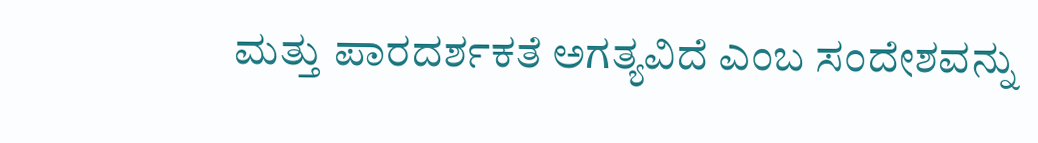ಮತ್ತು ಪಾರದರ್ಶಕತೆ ಅಗತ್ಯವಿದೆ ಎಂಬ ಸಂದೇಶವನ್ನು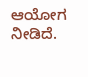ಆಯೋಗ ನೀಡಿದೆ.